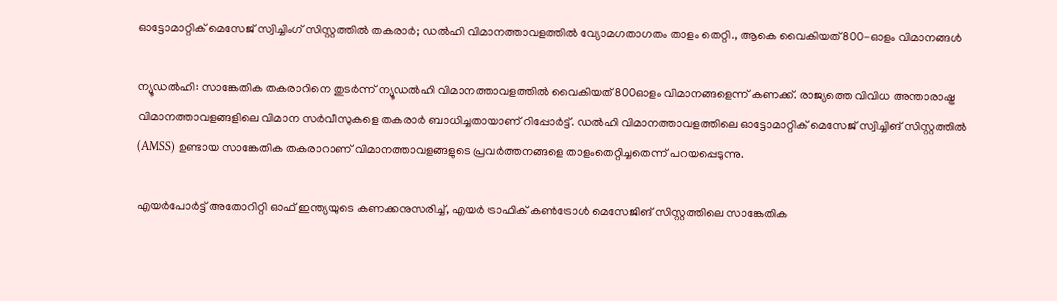ഓട്ടോമാറ്റിക് മെസേജ് സ്വിച്ചിംഗ് സിസ്റ്റത്തില്‍ തകരാര്‍; ഡല്‍ഹി വിമാനത്താവളത്തില്‍ വ്യോമഗതാഗതം താളം തെറ്റി., ആകെ വൈകിയത് 800-ഓളം വിമാനങ്ങള്‍

ന്യൂഡല്‍ഹി: സാങ്കേതിക തകരാറിനെ തുടര്‍ന്ന് ന്യൂഡല്‍ഹി വിമാനത്താവളത്തില്‍ വൈകിയത് 800ഓളം വിമാനങ്ങളെന്ന് കണക്ക്. രാജ്യത്തെ വിവിധ അന്താരാഷ്ട്ര വിമാനത്താവളങ്ങളിലെ വിമാന സര്‍വീസുകളെ തകരാര്‍ ബാധിച്ചതായാണ് റിപ്പോര്‍ട്ട്. ഡല്‍ഹി വിമാനത്താവളത്തിലെ ഓട്ടോമാറ്റിക് മെസേജ് സ്വിച്ചിങ് സിസ്റ്റത്തില്‍ (AMSS) ഉണ്ടായ സാങ്കേതിക തകരാറാണ് വിമാനത്താവളങ്ങളുടെ പ്രവര്‍ത്തനങ്ങളെ താളംതെറ്റിച്ചതെന്ന് പറയപ്പെടുന്നു.

എയര്‍പോര്‍ട്ട് അതോറിറ്റി ഓഫ് ഇന്ത്യയുടെ കണക്കനുസരിച്ച്, എയര്‍ ട്രാഫിക് കണ്‍ട്രോള്‍ മെസേജിങ് സിസ്റ്റത്തിലെ സാങ്കേതിക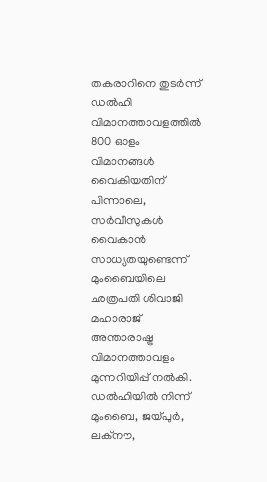തകരാറിനെ തുടര്‍ന്ന് ഡല്‍ഹി വിമാനത്താവളത്തില്‍ 800 ഓളം വിമാനങ്ങള്‍ വൈകിയതിന് പിന്നാലെ, സര്‍വീസുകള്‍ വൈകാന്‍ സാധ്യതയുണ്ടെന്ന് മുംബൈയിലെ ഛത്രപതി ശിവാജി മഹാരാജ് അന്താരാഷ്ട്ര വിമാനത്താവളം മുന്നറിയിപ്പ് നല്‍കി. ഡല്‍ഹിയില്‍ നിന്ന് മുംബൈ, ജയ്പുര്‍, ലക്‌നൗ,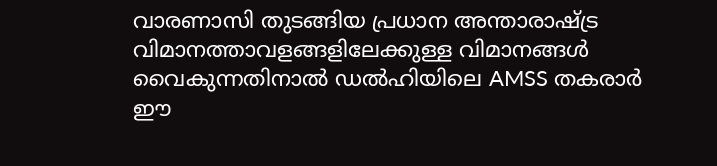വാരണാസി തുടങ്ങിയ പ്രധാന അന്താരാഷ്ട്ര വിമാനത്താവളങ്ങളിലേക്കുള്ള വിമാനങ്ങള്‍ വൈകുന്നതിനാല്‍ ഡല്‍ഹിയിലെ AMSS തകരാര്‍ ഈ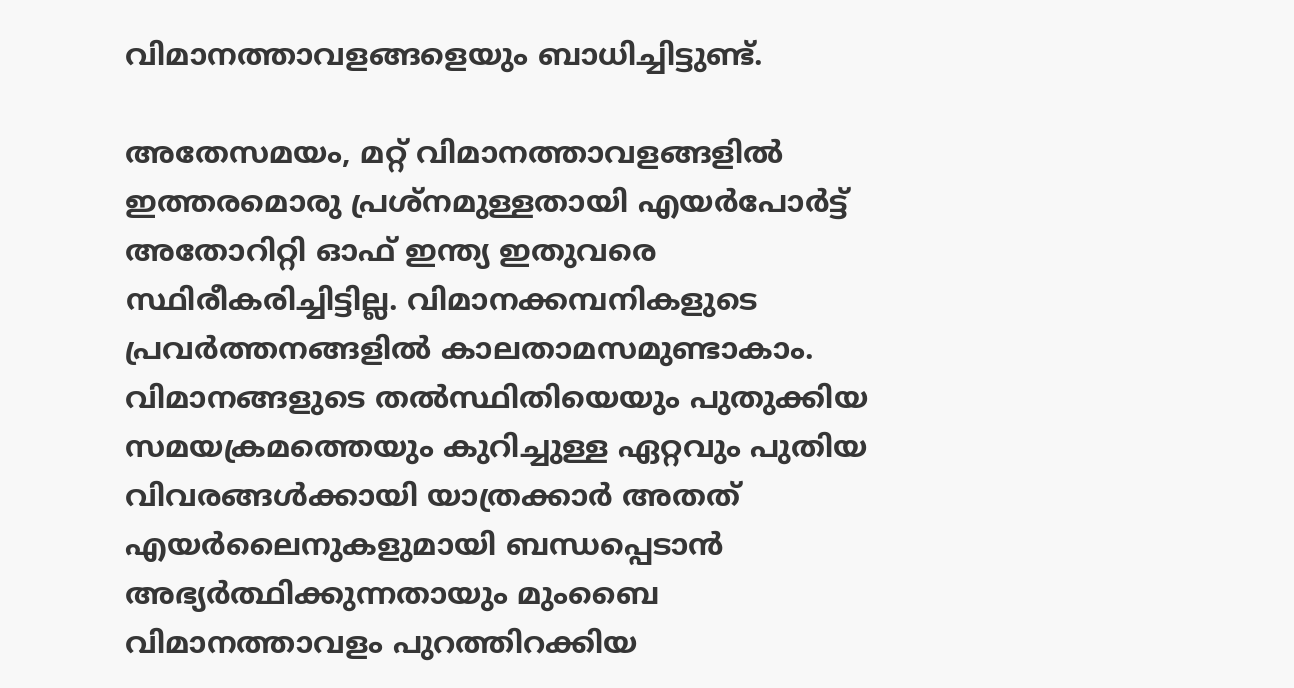വിമാനത്താവളങ്ങളെയും ബാധിച്ചിട്ടുണ്ട്.

അതേസമയം, മറ്റ് വിമാനത്താവളങ്ങളില്‍ ഇത്തരമൊരു പ്രശ്‌നമുള്ളതായി എയര്‍പോര്‍ട്ട് അതോറിറ്റി ഓഫ് ഇന്ത്യ ഇതുവരെ സ്ഥിരീകരിച്ചിട്ടില്ല. വിമാനക്കമ്പനികളുടെ പ്രവര്‍ത്തനങ്ങളില്‍ കാലതാമസമുണ്ടാകാം. വിമാനങ്ങളുടെ തല്‍സ്ഥിതിയെയും പുതുക്കിയ സമയക്രമത്തെയും കുറിച്ചുള്ള ഏറ്റവും പുതിയ വിവരങ്ങള്‍ക്കായി യാത്രക്കാര്‍ അതത് എയര്‍ലൈനുകളുമായി ബന്ധപ്പെടാന്‍ അഭ്യര്‍ത്ഥിക്കുന്നതായും മുംബൈ വിമാനത്താവളം പുറത്തിറക്കിയ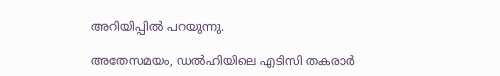അറിയിപ്പില്‍ പറയുന്നു.

അതേസമയം, ഡല്‍ഹിയിലെ എടിസി തകരാര്‍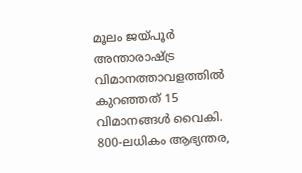മൂലം ജയ്പൂര്‍ അന്താരാഷ്ട്ര വിമാനത്താവളത്തില്‍ കുറഞ്ഞത് 15 വിമാനങ്ങള്‍ വൈകി. 800-ലധികം ആഭ്യന്തര,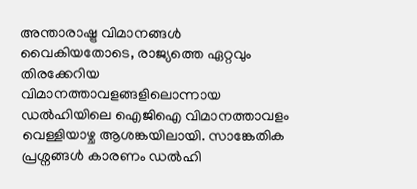അന്താരാഷ്ട്ര വിമാനങ്ങള്‍ വൈകിയതോടെ, രാജ്യത്തെ ഏറ്റവും തിരക്കേറിയ വിമാനത്താവളങ്ങളിലൊന്നായ ഡല്‍ഹിയിലെ ഐജിഐ വിമാനത്താവളം വെള്ളിയാഴ്ച ആശങ്കയിലായി. സാങ്കേതിക പ്രശ്നങ്ങള്‍ കാരണം ഡല്‍ഹി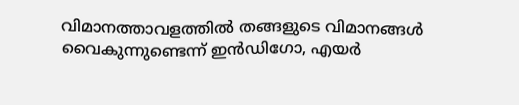വിമാനത്താവളത്തില്‍ തങ്ങളുടെ വിമാനങ്ങള്‍ വൈകുന്നുണ്ടെന്ന് ഇന്‍ഡിഗോ, എയര്‍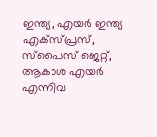ഇന്ത്യ, എയര്‍ ഇന്ത്യ എക്‌സ്പ്രസ്, സ്‌പൈസ് ജെറ്റ്, ആകാശ എയര്‍ എന്നിവ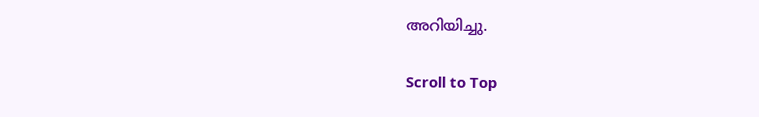അറിയിച്ചു.

Scroll to Top